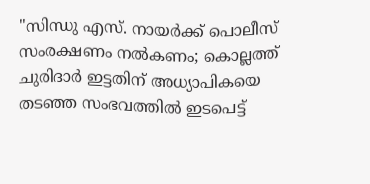"സിന്ധു എസ്. നായർക്ക് പൊലീസ് സംരക്ഷണം നൽകണം; കൊല്ലത്ത് ചുരിദാർ ഇട്ടതിന് അധ്യാപികയെ തടഞ്ഞ സംഭവത്തിൽ ഇടപെട്ട്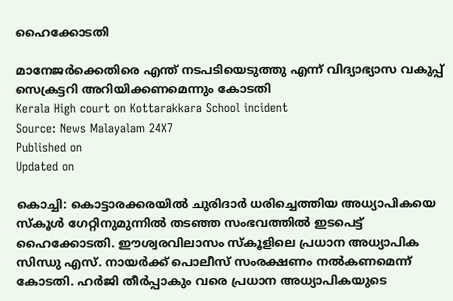ഹൈക്കോടതി

മാനേജർക്കെതിരെ എന്ത് നടപടിയെടുത്തു എന്ന് വിദ്യാഭ്യാസ വകുപ്പ് സെക്രട്ടറി അറിയിക്കണമെന്നും കോടതി
Kerala High court on Kottarakkara School incident
Source: News Malayalam 24X7
Published on
Updated on

കൊച്ചി: കൊട്ടാരക്കരയിൽ ചുരിദാർ ധരിച്ചെത്തിയ അധ്യാപികയെ സ്കൂൾ ഗേറ്റിനുമുന്നിൽ തടഞ്ഞ സംഭവത്തിൽ ഇടപെട്ട് ഹൈക്കോടതി. ഈശ്വരവിലാസം സ്കൂളിലെ പ്രധാന അധ്യാപിക സിന്ധു എസ്. നായർക്ക് പൊലീസ് സംരക്ഷണം നൽകണമെന്ന് കോടതി. ഹർജി തീർപ്പാകും വരെ പ്രധാന അധ്യാപികയുടെ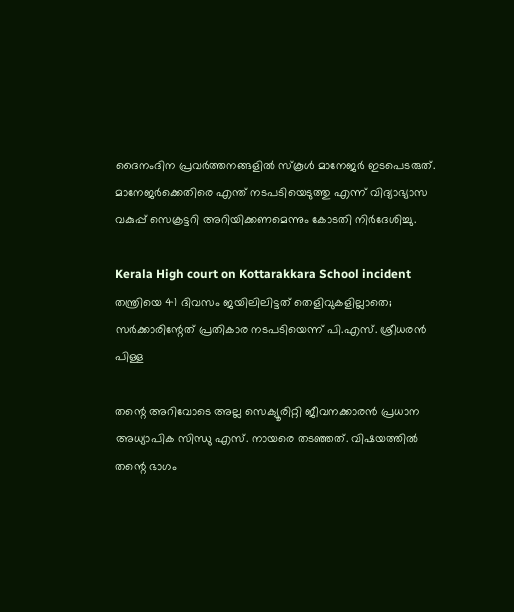ദൈനംദിന പ്രവർത്തനങ്ങളിൽ സ്കൂൾ മാനേജർ ഇടപെടരുത്. മാനേജർക്കെതിരെ എന്ത് നടപടിയെടുത്തു എന്ന് വിദ്യാഭ്യാസ വകുപ്പ് സെക്രട്ടറി അറിയിക്കണമെന്നും കോടതി നിർദേശിച്ചു.

Kerala High court on Kottarakkara School incident
തന്ത്രിയെ 41 ദിവസം ജയിലിലിട്ടത് തെളിവുകളില്ലാതെ; സർക്കാരിന്റേത് പ്രതികാര നടപടിയെന്ന് പി.എസ്. ശ്രീധരൻ പിള്ള

തന്റെ അറിവോടെ അല്ല സെക്യൂരിറ്റി ജീവനക്കാരൻ പ്രധാന അധ്യാപിക സിന്ധു എസ്. നായരെ തടഞ്ഞത്. വിഷയത്തിൽ തന്റെ ഭാഗം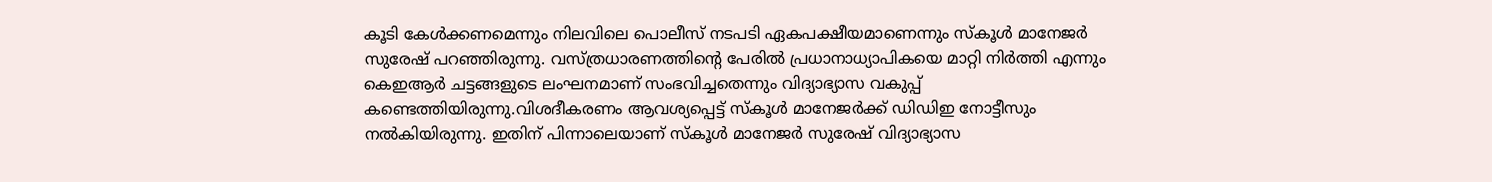കൂടി കേൾക്കണമെന്നും നിലവിലെ പൊലീസ് നടപടി ഏകപക്ഷീയമാണെന്നും സ്കൂൾ മാനേജർ സുരേഷ് പറ‍ഞ്ഞിരുന്നു. വസ്ത്രധാരണത്തിൻ്റെ പേരിൽ പ്രധാനാധ്യാപികയെ മാറ്റി നിർത്തി എന്നും കെഇആർ ചട്ടങ്ങളുടെ ലംഘനമാണ് സംഭവിച്ചതെന്നും വിദ്യാഭ്യാസ വകുപ്പ് കണ്ടെത്തിയിരുന്നു.വിശദീകരണം ആവശ്യപ്പെട്ട് സ്കൂൾ മാനേജർക്ക് ഡിഡിഇ നോട്ടീസും നൽകിയിരുന്നു. ഇതിന് പിന്നാലെയാണ് സ്കൂൾ മാനേജർ സുരേഷ് വിദ്യാഭ്യാസ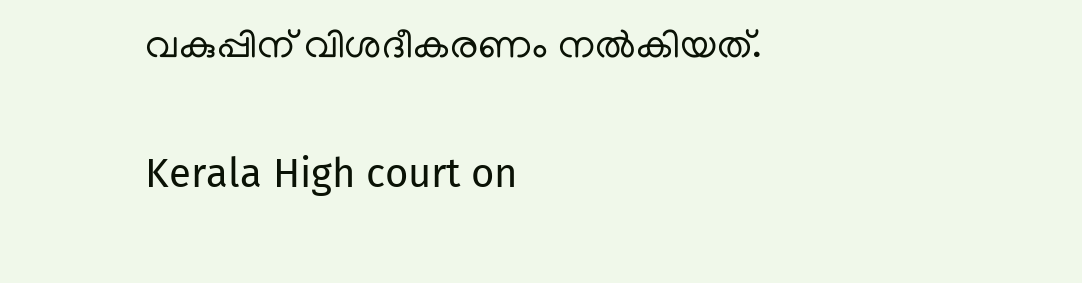വകുപ്പിന് വിശദീകരണം നൽകിയത്.

Kerala High court on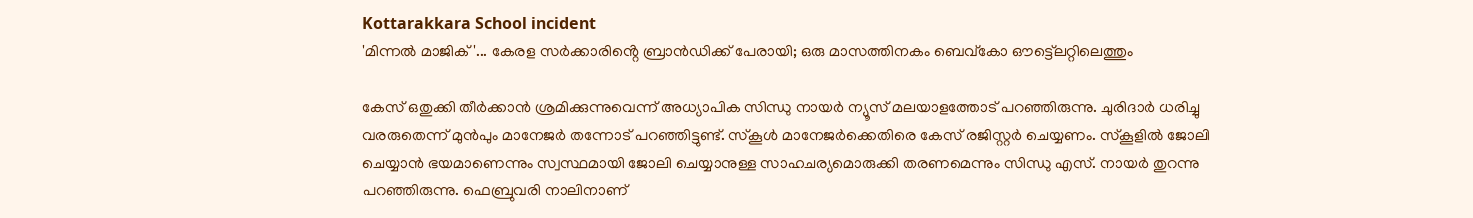Kottarakkara School incident
'മിന്നൽ മാജിക്'... കേരള സർക്കാരിൻ്റെ ബ്രാൻഡിക്ക് പേരായി; ഒരു മാസത്തിനകം ബെവ്കോ ഔട്ട്ലെറ്റിലെത്തും

കേസ് ഒതുക്കി തീർക്കാൻ ശ്രമിക്കുന്നുവെന്ന് അധ്യാപിക സിന്ധു നായർ ന്യൂസ് മലയാളത്തോട് പറഞ്ഞിരുന്നു. ചുരിദാർ ധരിച്ചു വരരുതെന്ന് മുൻപും മാനേജർ തന്നോട് പറഞ്ഞിട്ടുണ്ട്. സ്കൂൾ മാനേജർക്കെതിരെ കേസ് രജിസ്റ്റർ ചെയ്യണം. സ്കൂളിൽ ജോലി ചെയ്യാൻ ഭയമാണെന്നും സ്വസ്ഥമായി ജോലി ചെയ്യാനുള്ള സാഹചര്യമൊരുക്കി തരണമെന്നും സിന്ധു എസ്. നായർ തുറന്നു പറ‍ഞ്ഞിരുന്നു. ഫെബ്രുവരി നാലിനാണ്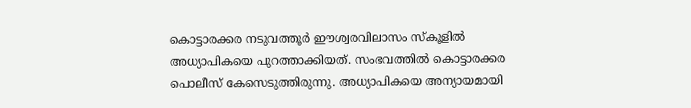കൊട്ടാരക്കര നടുവത്തൂർ ഈശ്വരവിലാസം സ്കൂളിൽ അധ്യാപികയെ പുറത്താക്കിയത്. സംഭവത്തിൽ കൊട്ടാരക്കര പൊലീസ് കേസെടുത്തിരുന്നു. അധ്യാപികയെ അന്യായമായി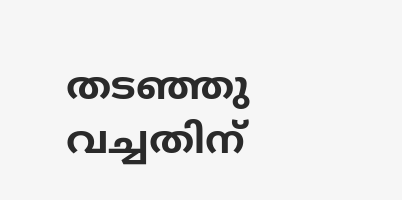തടഞ്ഞു വച്ചതിന്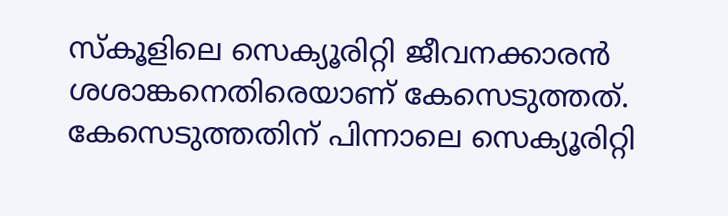സ്കൂളിലെ സെക്യൂരിറ്റി ജീവനക്കാരൻ ശശാങ്കനെതിരെയാണ് കേസെടുത്തത്. കേസെടുത്തതിന് പിന്നാലെ സെക്യൂരിറ്റി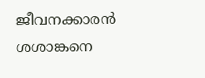ജീവനക്കാരൻ ശശാങ്കനെ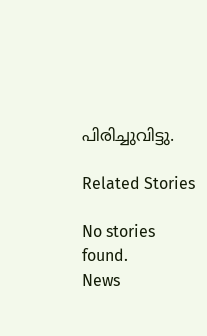പിരിച്ചുവിട്ടു.

Related Stories

No stories found.
News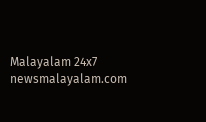Malayalam 24x7
newsmalayalam.com